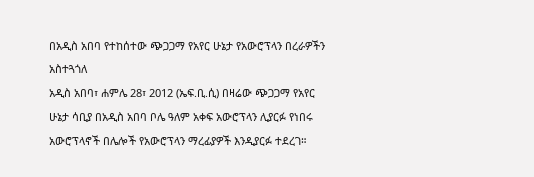በአዲስ አበባ የተከሰተው ጭጋጋማ የአየር ሁኔታ የአውሮፕላን በረራዎችን አስተጓጎለ
አዲስ አበባ፣ ሐምሌ 28፣ 2012 (ኤፍ.ቢ.ሲ) በዛሬው ጭጋጋማ የአየር ሁኔታ ሳቢያ በአዲስ አበባ ቦሌ ዓለም አቀፍ አውሮፕላን ሊያርፉ የነበሩ አውሮፕላኖች በሌሎች የአውሮፕላን ማረፊያዎች እንዲያርፉ ተደረገ።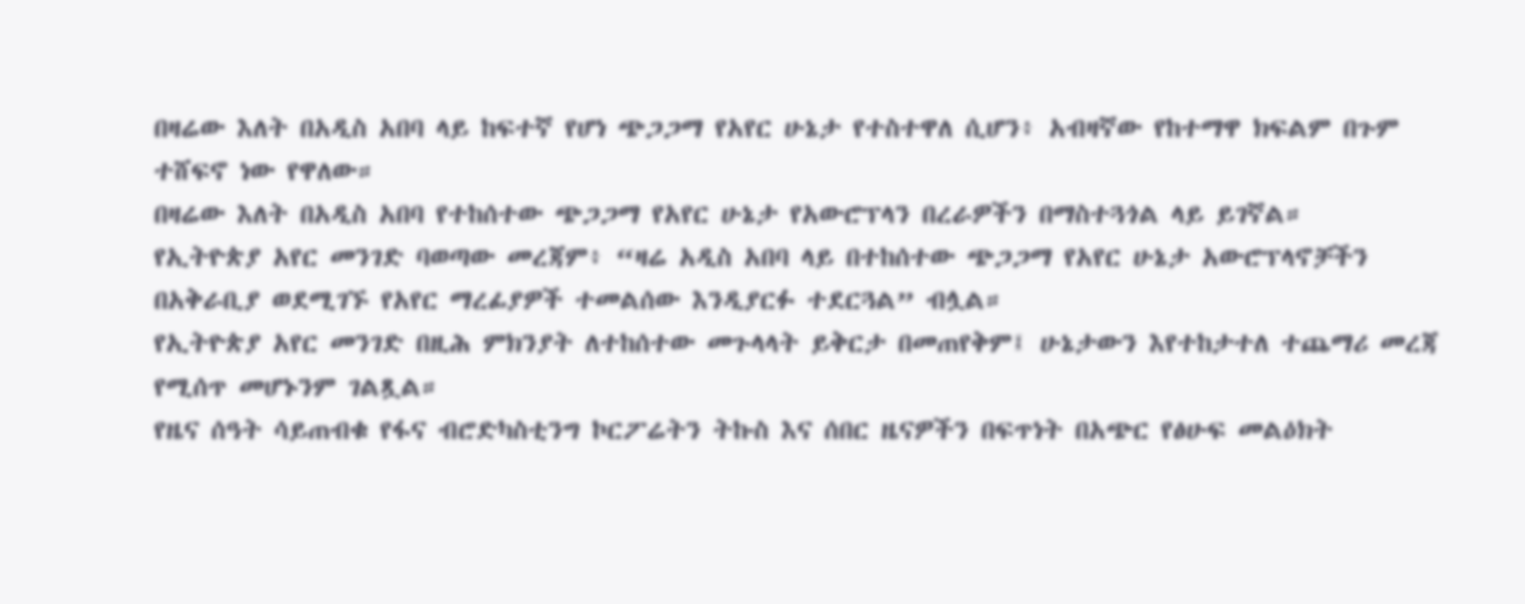በዛሬው እለት በአዲስ አበባ ላይ ከፍተኛ የሆነ ጭጋጋማ የአየር ሁኔታ የተስተዋለ ሲሆን፥ አብዛኛው የከተማዋ ክፍልም በጉም ተሸፍኖ ነው የዋለው።
በዛሬው እለት በአዲስ አበባ የተከሰተው ጭጋጋማ የአየር ሁኔታ የአውሮፕላን በረራዎችን በማስተጓጎል ላይ ይገኛል።
የኢትዮጵያ አየር መንገድ ባወጣው መረጃም፥ “ዛሬ አዲስ አበባ ላይ በተከሰተው ጭጋጋማ የአየር ሁኔታ አውሮፕላኖቻችን በአቅራቢያ ወደሚገኙ የአየር ማረፊያዎች ተመልሰው እንዲያርፉ ተደርጓል” ብሏል።
የኢትዮጵያ አየር መንገድ በዚሕ ምክንያት ለተከሰተው መጉላላት ይቅርታ በመጠየቅም፤ ሁኔታውን እየተከታተለ ተጨማሪ መረጃ የሚሰጥ መሆኑንም ገልጿል።
የዜና ሰዓት ሳይጠብቁ የፋና ብሮድካስቲንግ ኮርፖሬትን ትኩስ እና ሰበር ዜናዎችን በፍጥነት በአጭር የፅሁፍ መልዕክት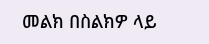መልክ በስልክዎ ላይ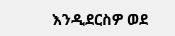እንዲደርስዎ ወደ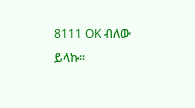8111 OK ብለው ይላኩ።